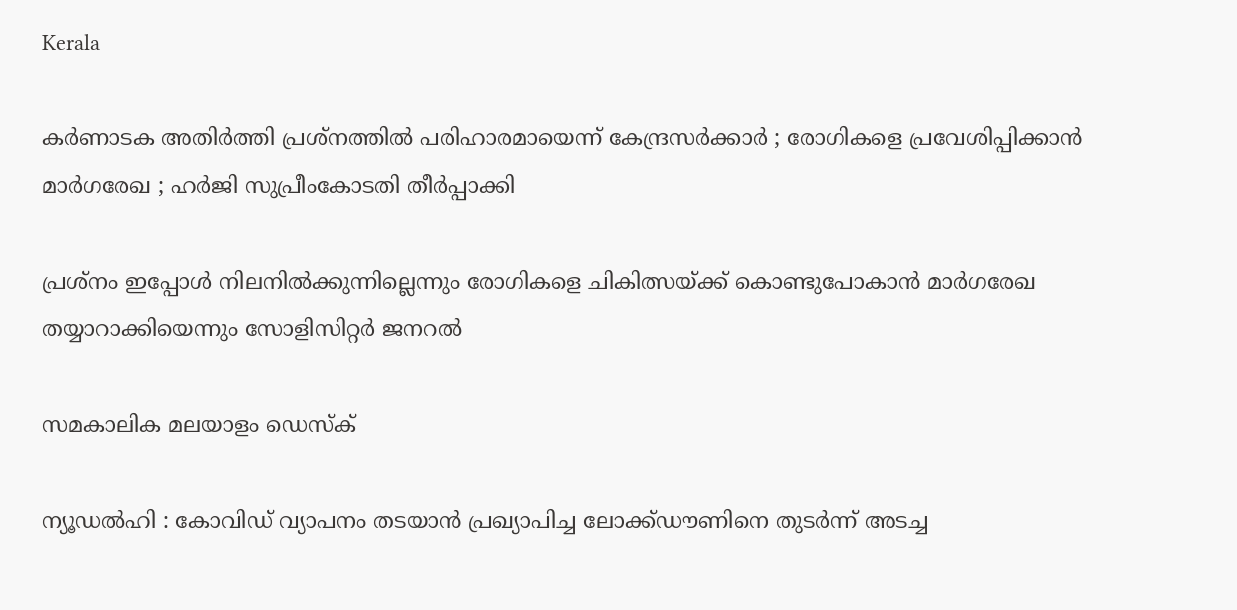Kerala

കര്‍ണാടക അതിര്‍ത്തി പ്രശ്‌നത്തില്‍ പരിഹാരമായെന്ന് കേന്ദ്രസര്‍ക്കാര്‍ ; രോഗികളെ പ്രവേശിപ്പിക്കാന്‍ മാര്‍ഗരേഖ ; ഹര്‍ജി സുപ്രീംകോടതി തീര്‍പ്പാക്കി

പ്രശ്‌നം ഇപ്പോള്‍ നിലനില്‍ക്കുന്നില്ലെന്നും രോഗികളെ ചികിത്സയ്ക്ക് കൊണ്ടുപോകാന്‍ മാര്‍ഗരേഖ തയ്യാറാക്കിയെന്നും സോളിസിറ്റര്‍ ജനറല്‍

സമകാലിക മലയാളം ഡെസ്ക്

ന്യൂഡല്‍ഹി : കോവിഡ് വ്യാപനം തടയാന്‍ പ്രഖ്യാപിച്ച ലോക്ക്ഡൗണിനെ തുടര്‍ന്ന് അടച്ച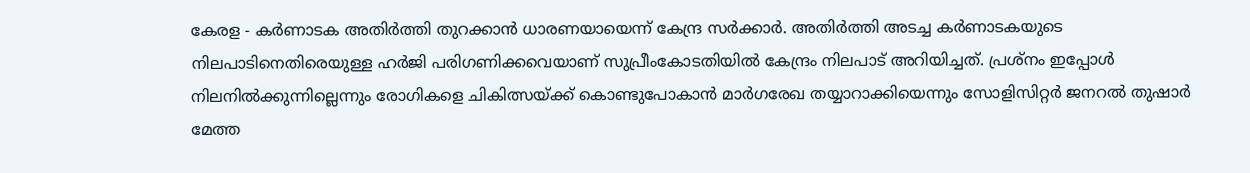കേരള - കര്‍ണാടക അതിര്‍ത്തി തുറക്കാന്‍ ധാരണയായെന്ന് കേന്ദ്ര സര്‍ക്കാര്‍. അതിര്‍ത്തി അടച്ച കര്‍ണാടകയുടെ നിലപാടിനെതിരെയുള്ള ഹര്‍ജി പരിഗണിക്കവെയാണ് സുപ്രീംകോടതിയില്‍ കേന്ദ്രം നിലപാട് അറിയിച്ചത്. പ്രശ്‌നം ഇപ്പോള്‍ നിലനില്‍ക്കുന്നില്ലെന്നും രോഗികളെ ചികിത്സയ്ക്ക് കൊണ്ടുപോകാന്‍ മാര്‍ഗരേഖ തയ്യാറാക്കിയെന്നും സോളിസിറ്റര്‍ ജനറല്‍ തുഷാര്‍ മേത്ത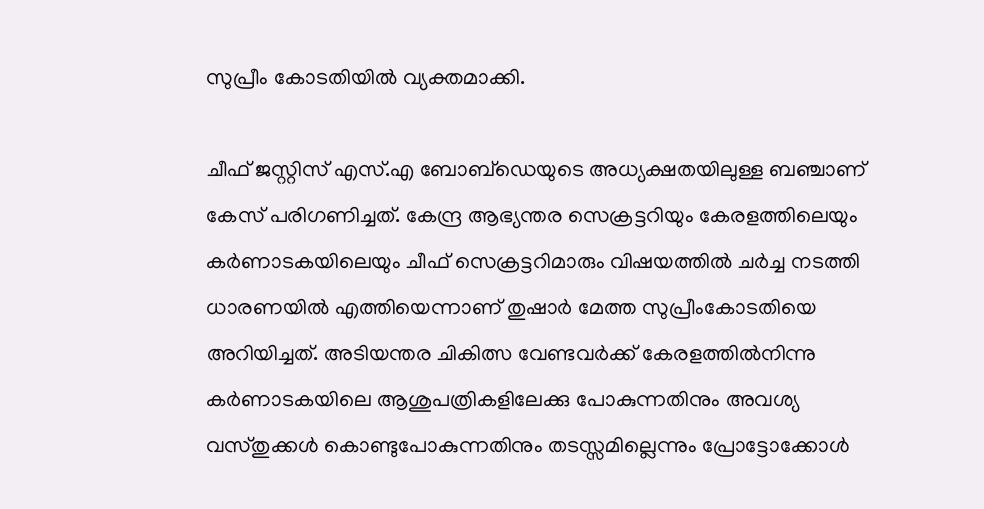സുപ്രീം കോടതിയില്‍ വ്യക്തമാക്കി.

ചീഫ് ജസ്റ്റിസ് എസ്.എ ബോബ്‌ഡെയുടെ അധ്യക്ഷതയിലുള്ള ബഞ്ചാണ് കേസ് പരിഗണിച്ചത്. കേന്ദ്ര ആഭ്യന്തര സെക്രട്ടറിയും കേരളത്തിലെയും കര്‍ണാടകയിലെയും ചീഫ് സെക്രട്ടറിമാരും വിഷയത്തില്‍ ചര്‍ച്ച നടത്തി ധാരണയില്‍ എത്തിയെന്നാണ് തുഷാര്‍ മേത്ത സുപ്രീംകോടതിയെ അറിയിച്ചത്. അടിയന്തര ചികിത്സ വേണ്ടവര്‍ക്ക് കേരളത്തില്‍നിന്നു കര്‍ണാടകയിലെ ആശുപത്രികളിലേക്കു പോകുന്നതിനും അവശ്യ വസ്തുക്കള്‍ കൊണ്ടുപോകുന്നതിനും തടസ്സമില്ലെന്നും പ്രോട്ടോക്കോള്‍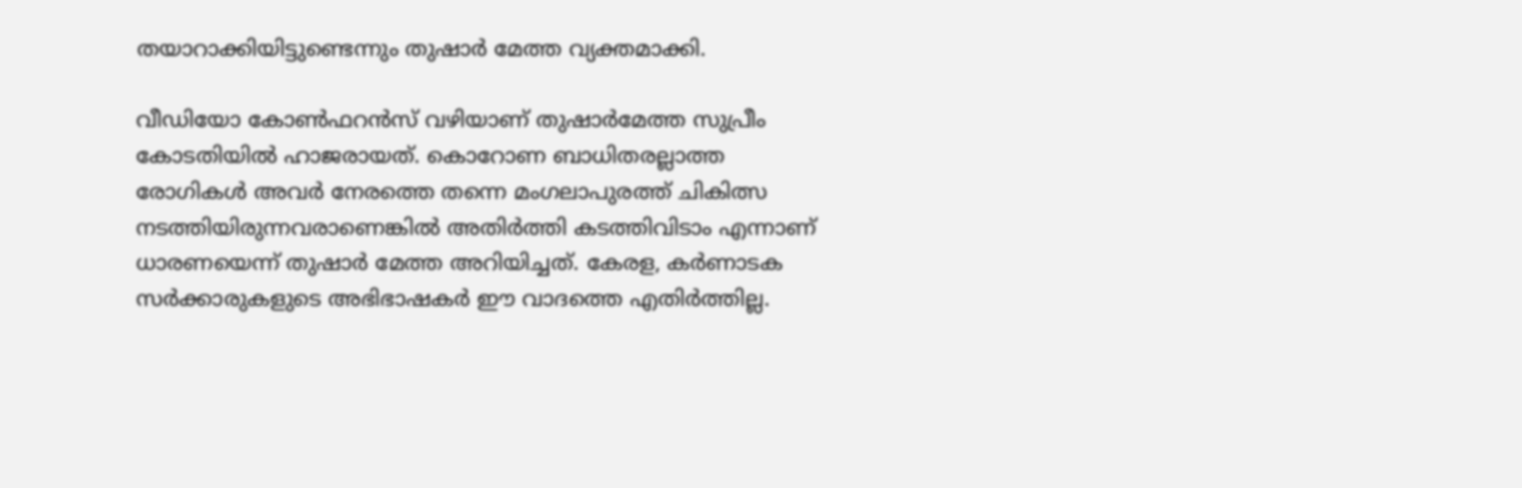തയാറാക്കിയിട്ടുണ്ടെന്നും തുഷാര്‍ മേത്ത വ്യക്തമാക്കി.

വീഡിയോ കോണ്‍ഫറന്‍സ് വഴിയാണ് തുഷാര്‍മേത്ത സുപ്രീം കോടതിയില്‍ ഹാജരായത്. കൊറോണ ബാധിതരല്ലാത്ത രോഗികള്‍ അവര്‍ നേരത്തെ തന്നെ മംഗലാപുരത്ത് ചികിത്സ നടത്തിയിരുന്നവരാണെങ്കില്‍ അതിര്‍ത്തി കടത്തിവിടാം എന്നാണ് ധാരണയെന്ന് തുഷാര്‍ മേത്ത അറിയിച്ചത്. കേരള, കര്‍ണാടക സര്‍ക്കാരുകളുടെ അഭിഭാഷകര്‍ ഈ വാദത്തെ എതിര്‍ത്തില്ല.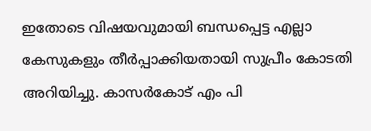ഇതോടെ വിഷയവുമായി ബന്ധപ്പെട്ട എല്ലാ കേസുകളും തീര്‍പ്പാക്കിയതായി സുപ്രീം കോടതി അറിയിച്ചു. കാസര്‍കോട് എം പി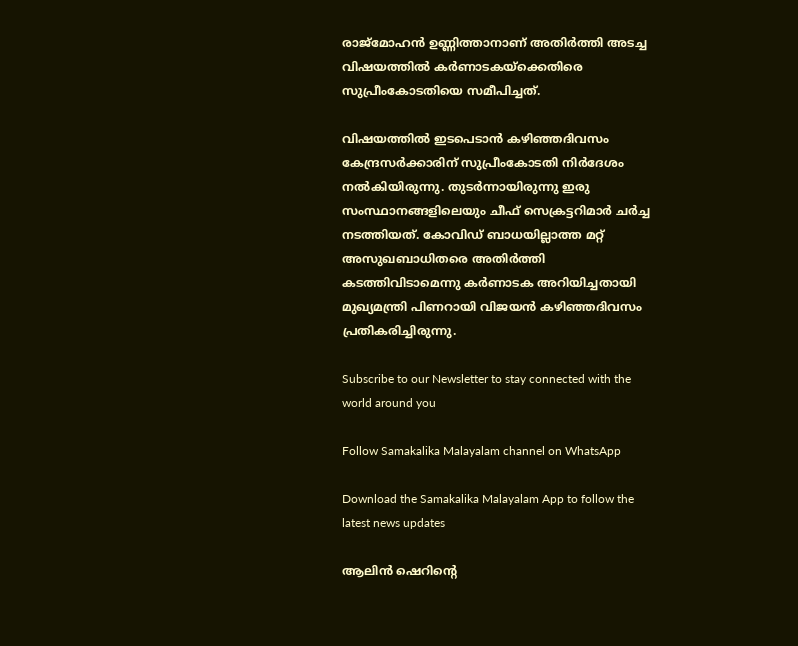രാജ്‌മോഹന്‍ ഉണ്ണിത്താനാണ് അതിര്‍ത്തി അടച്ച വിഷയത്തില്‍ കര്‍ണാടകയ്‌ക്കെതിരെ സുപ്രീംകോടതിയെ സമീപിച്ചത്.

വിഷയത്തില്‍ ഇടപെടാന്‍ കഴിഞ്ഞദിവസം കേന്ദ്രസര്‍ക്കാരിന് സുപ്രീംകോടതി നിര്‍ദേശം നല്‍കിയിരുന്നു. തുടര്‍ന്നായിരുന്നു ഇരു സംസ്ഥാനങ്ങളിലെയും ചീഫ് സെക്രട്ടറിമാര്‍ ചര്‍ച്ച നടത്തിയത്. കോവിഡ് ബാധയില്ലാത്ത മറ്റ് അസുഖബാധിതരെ അതിര്‍ത്തി കടത്തിവിടാമെന്നു കര്‍ണാടക അറിയിച്ചതായി മുഖ്യമന്ത്രി പിണറായി വിജയന്‍ കഴിഞ്ഞദിവസം പ്രതികരിച്ചിരുന്നു.

Subscribe to our Newsletter to stay connected with the world around you

Follow Samakalika Malayalam channel on WhatsApp

Download the Samakalika Malayalam App to follow the latest news updates

ആലിന്‍ ഷെറിന്റെ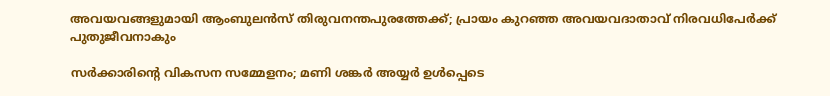അവയവങ്ങളുമായി ആംബുലന്‍സ് തിരുവനന്തപുരത്തേക്ക്; പ്രായം കുറഞ്ഞ അവയവദാതാവ് നിരവധിപേര്‍ക്ക് പുതുജീവനാകും

സർക്കാരിന്റെ വികസന സമ്മേളനം; മണി ശങ്കർ അയ്യർ ഉൾപ്പെടെ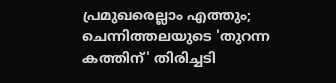പ്രമുഖരെല്ലാം എത്തും; ചെന്നിത്തലയുടെ 'തുറന്ന കത്തിന്' തിരിച്ചടി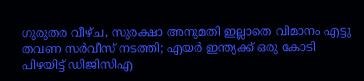ഗുരുതര വീഴ്ച, സുരക്ഷാ അനുമതി ഇല്ലാതെ വിമാനം എട്ടു തവണ സര്‍വീസ് നടത്തി; എയര്‍ ഇന്ത്യക്ക് ഒരു കോടി പിഴയിട്ട് ഡിജിസിഎ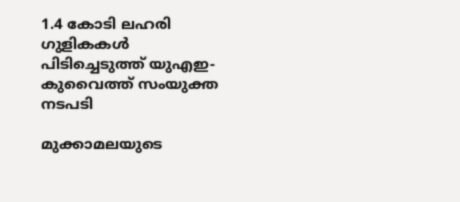1.4 കോടി ലഹരി ഗുളികകൾ പിടിച്ചെടുത്ത് യുഎഇ- കുവൈത്ത് സംയുക്ത നടപടി

മുക്കാമലയുടെ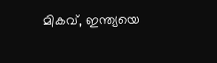മികവ്, ഇന്ത്യയെ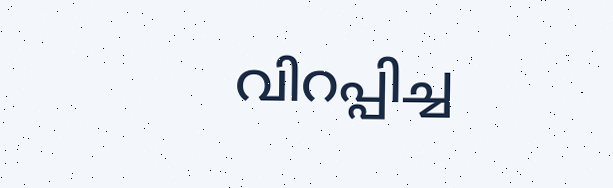വിറപ്പിച്ച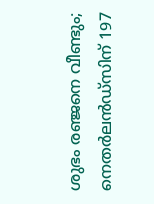ശുഭം രഞ്ജനെ വീണ്ടും; നെതര്‍ലന്‍ഡ്‌സിന് 197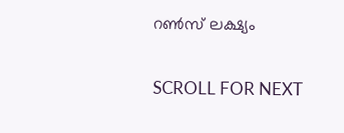റണ്‍സ് ലക്ഷ്യം

SCROLL FOR NEXT